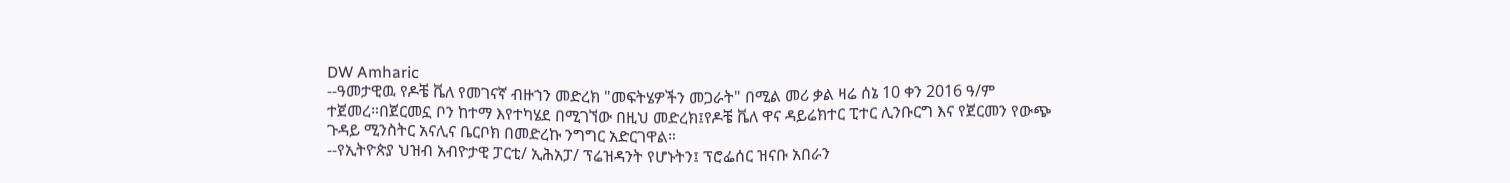DW Amharic
--ዓመታዊዉ የዶቼ ቬለ የመገናኛ ብዙኀን መድረክ "መፍትሄዎችን መጋራት" በሚል መሪ ቃል ዛሬ ሰኔ 10 ቀን 2016 ዓ/ም ተጀመረ።በጀርመኗ ቦን ከተማ እየተካሄደ በሚገኘው በዚህ መድረክ፤የዶቼ ቬለ ዋና ዳይሬክተር ፒተር ሊንቡርግ እና የጀርመን የውጭ ጉዳይ ሚንስትር አናሊና ቤርቦክ በመድረኩ ንግግር አድርገዋል።
--የኢትዮጵያ ህዝብ አብዮታዊ ፓርቲ/ ኢሕአፓ/ ፕሬዝዳንት የሆኑትን፤ ፕሮፌሰር ዝናቡ አበራን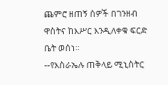ጨምሮ ዘጠኝ ሰዎች በገንዘብ ዋስትና ከእሥር እንዲለቀቁ ፍርድ ቤት ወሰነ።
--የእስራኤሉ ጠቅላይ ሚኒስትር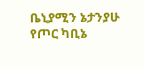ቤኒያሚን ኔታንያሁ የጦር ካቢኔ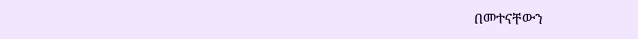በመተናቸውን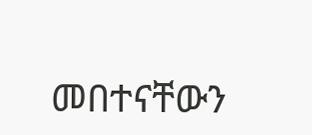መበተናቸውን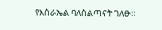የእስራኤል ባለስልጣናት ገለፁ።